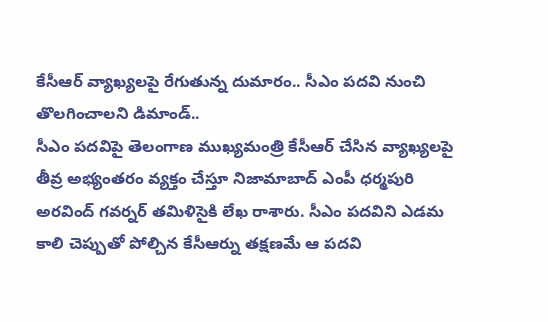కేసీఆర్ వ్యాఖ్యలపై రేగుతున్న దుమారం.. సీఎం పదవి నుంచి తొలగించాలని డిమాండ్..
సీఎం పదవిపై తెలంగాణ ముఖ్యమంత్రి కేసీఆర్ చేసిన వ్యాఖ్యలపై తీవ్ర అభ్యంతరం వ్యక్తం చేస్తూ నిజామాబాద్ ఎంపీ ధర్మపురి అరవింద్ గవర్నర్ తమిళిసైకి లేఖ రాశారు. సీఎం పదవిని ఎడమ కాలి చెప్పుతో పోల్చిన కేసీఆర్ను తక్షణమే ఆ పదవి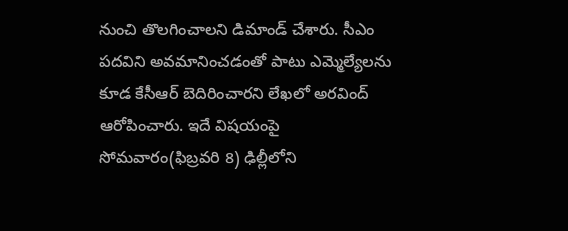నుంచి తొలగించాలని డిమాండ్ చేశారు. సీఎం పదవిని అవమానించడంతో పాటు ఎమ్మెల్యేలను కూడ కేసీఆర్ బెదిరించారని లేఖలో అరవింద్ ఆరోపించారు. ఇదే విషయంపై సోమవారం(ఫిబ్రవరి 8) ఢిల్లీలోని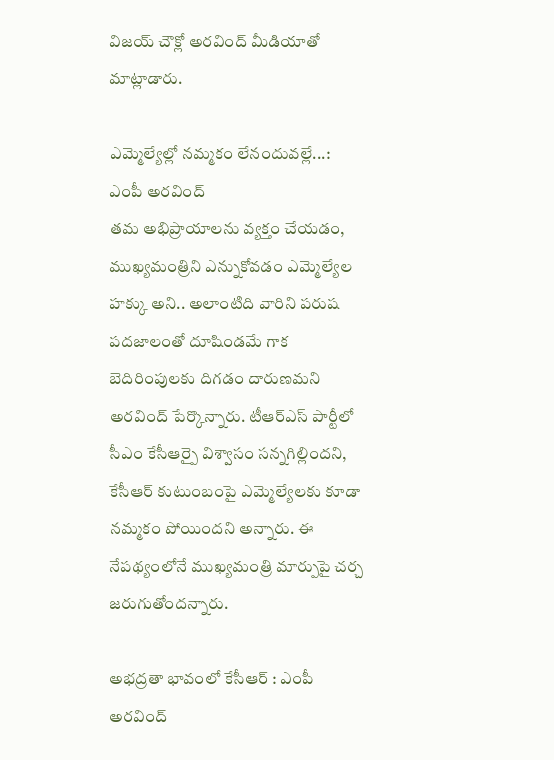విజయ్ చౌక్లో అరవింద్ మీడియాతో మాట్లాడారు.

ఎమ్మెల్యేల్లో నమ్మకం లేనందువల్లే...: ఎంపీ అరవింద్
తమ అభిప్రాయాలను వ్యక్తం చేయడం, ముఖ్యమంత్రిని ఎన్నుకోవడం ఎమ్మెల్యేల హక్కు అని.. అలాంటిది వారిని పరుష పదజాలంతో దూషిండమే గాక బెదిరింపులకు దిగడం దారుణమని అరవింద్ పేర్కొన్నారు. టీఆర్ఎస్ పార్టీలో సీఎం కేసీఆర్పై విశ్వాసం సన్నగిల్లిందని, కేసీఆర్ కుటుంబంపై ఎమ్మెల్యేలకు కూడా నమ్మకం పోయిందని అన్నారు. ఈ నేపథ్యంలోనే ముఖ్యమంత్రి మార్పుపై చర్చ జరుగుతోందన్నారు.

అభద్రతా భావంలో కేసీఆర్ : ఎంపీ అరవింద్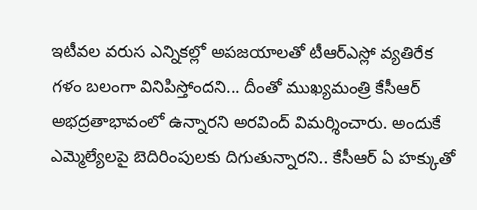ఇటీవల వరుస ఎన్నికల్లో అపజయాలతో టీఆర్ఎస్లో వ్యతిరేక గళం బలంగా వినిపిస్తోందని... దీంతో ముఖ్యమంత్రి కేసీఆర్ అభద్రతాభావంలో ఉన్నారని అరవింద్ విమర్శించారు. అందుకే ఎమ్మెల్యేలపై బెదిరింపులకు దిగుతున్నారని.. కేసీఆర్ ఏ హక్కుతో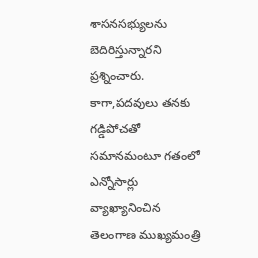శాసనసభ్యులను బెదిరిస్తున్నారని ప్రశ్నించారు. కాగా,పదవులు తనకు గడ్డిపోచతో సమానమంటూ గతంలో ఎన్నోసార్లు వ్యాఖ్యానించిన తెలంగాణ ముఖ్యమంత్రి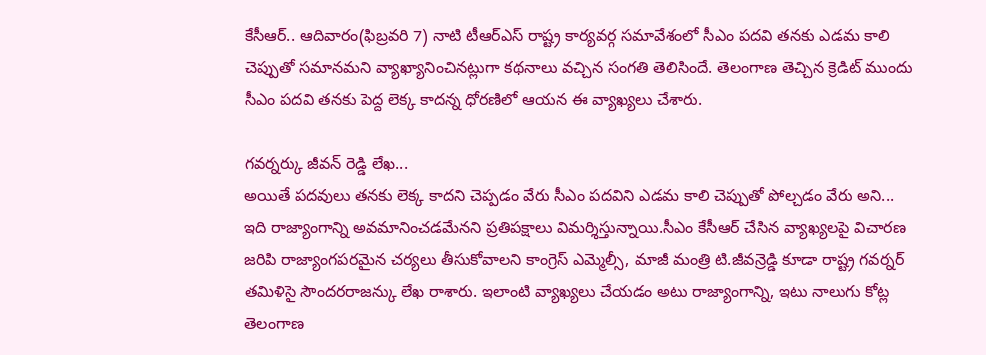కేసీఆర్.. ఆదివారం(ఫిబ్రవరి 7) నాటి టీఆర్ఎస్ రాష్ట్ర కార్యవర్గ సమావేశంలో సీఎం పదవి తనకు ఎడమ కాలి చెప్పుతో సమానమని వ్యాఖ్యానించినట్లుగా కథనాలు వచ్చిన సంగతి తెలిసిందే. తెలంగాణ తెచ్చిన క్రెడిట్ ముందు సీఎం పదవి తనకు పెద్ద లెక్క కాదన్న ధోరణిలో ఆయన ఈ వ్యాఖ్యలు చేశారు.

గవర్నర్కు జీవన్ రెడ్డి లేఖ...
అయితే పదవులు తనకు లెక్క కాదని చెప్పడం వేరు సీఎం పదవిని ఎడమ కాలి చెప్పుతో పోల్చడం వేరు అని... ఇది రాజ్యాంగాన్ని అవమానించడమేనని ప్రతిపక్షాలు విమర్శిస్తున్నాయి.సీఎం కేసీఆర్ చేసిన వ్యాఖ్యలపై విచారణ జరిపి రాజ్యాంగపరమైన చర్యలు తీసుకోవాలని కాంగ్రెస్ ఎమ్మెల్సీ, మాజీ మంత్రి టి.జీవన్రెడ్డి కూడా రాష్ట్ర గవర్నర్ తమిళిసై సౌందరరాజన్కు లేఖ రాశారు. ఇలాంటి వ్యాఖ్యలు చేయడం అటు రాజ్యాంగాన్ని, ఇటు నాలుగు కోట్ల తెలంగాణ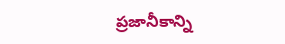ప్రజానీకాన్ని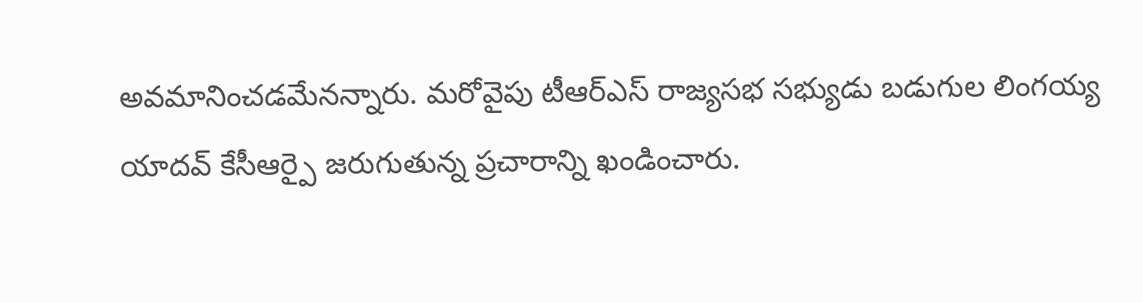అవమానించడమేనన్నారు. మరోవైపు టీఆర్ఎస్ రాజ్యసభ సభ్యుడు బడుగుల లింగయ్య యాదవ్ కేసీఆర్పై జరుగుతున్న ప్రచారాన్ని ఖండించారు.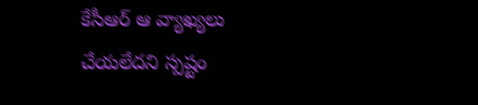కేసీఆర్ ఆ వ్యాఖ్యలు చేయలేదని స్పష్టం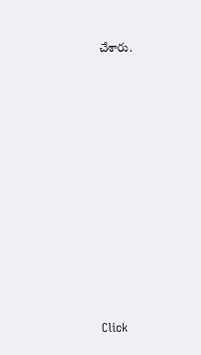చేశారు.












Click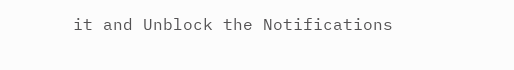it and Unblock the Notifications